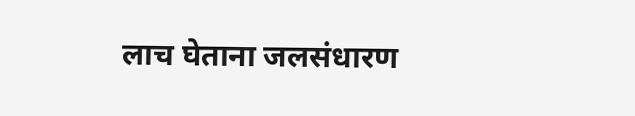लाच घेताना जलसंधारण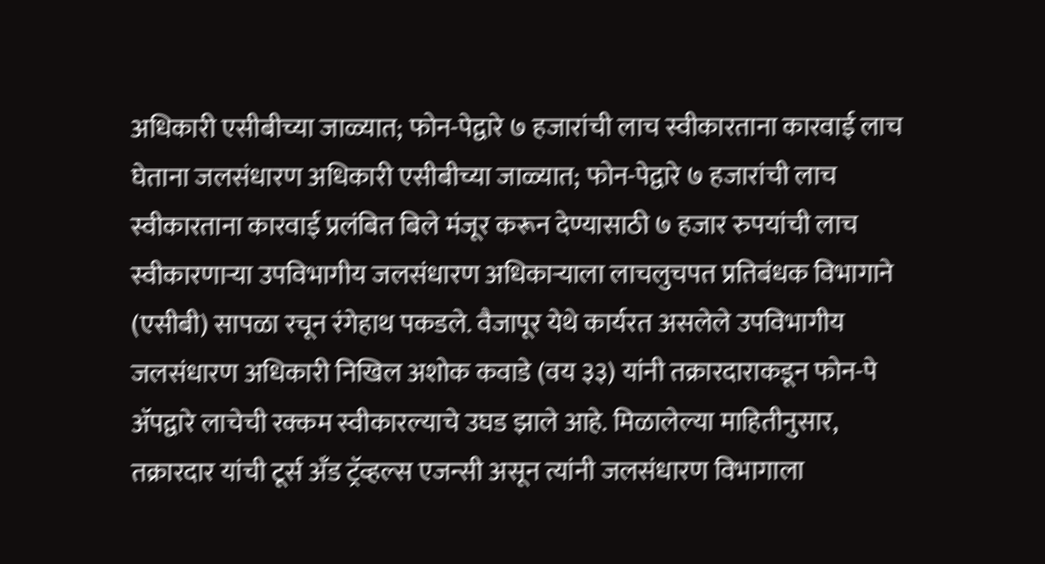अधिकारी एसीबीच्या जाळ्यात; फोन-पेद्वारे ७ हजारांची लाच स्वीकारताना कारवाई लाच घेताना जलसंधारण अधिकारी एसीबीच्या जाळ्यात; फोन-पेद्वारे ७ हजारांची लाच स्वीकारताना कारवाई प्रलंबित बिले मंजूर करून देण्यासाठी ७ हजार रुपयांची लाच स्वीकारणाऱ्या उपविभागीय जलसंधारण अधिकाऱ्याला लाचलुचपत प्रतिबंधक विभागाने (एसीबी) सापळा रचून रंगेहाथ पकडले. वैजापूर येथे कार्यरत असलेले उपविभागीय जलसंधारण अधिकारी निखिल अशोक कवाडे (वय ३३) यांनी तक्रारदाराकडून फोन-पे ॲपद्वारे लाचेची रक्कम स्वीकारल्याचे उघड झाले आहे. मिळालेल्या माहितीनुसार, तक्रारदार यांची टूर्स अँड ट्रॅव्हल्स एजन्सी असून त्यांनी जलसंधारण विभागाला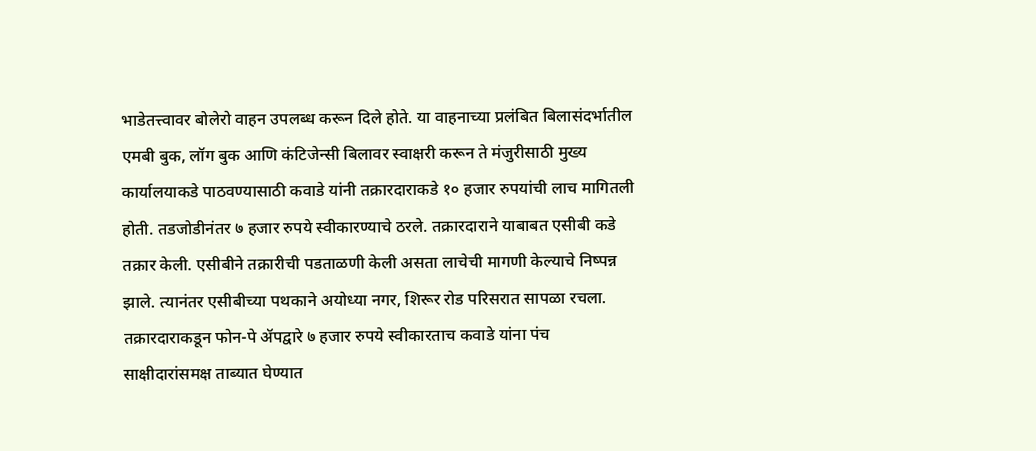भाडेतत्त्वावर बोलेरो वाहन उपलब्ध करून दिले होते. या वाहनाच्या प्रलंबित बिलासंदर्भातील एमबी बुक, लॉग बुक आणि कंटिजेन्सी बिलावर स्वाक्षरी करून ते मंजुरीसाठी मुख्य कार्यालयाकडे पाठवण्यासाठी कवाडे यांनी तक्रारदाराकडे १० हजार रुपयांची लाच मागितली होती. तडजोडीनंतर ७ हजार रुपये स्वीकारण्याचे ठरले. तक्रारदाराने याबाबत एसीबी कडे तक्रार केली. एसीबीने तक्रारीची पडताळणी केली असता लाचेची मागणी केल्याचे निष्पन्न झाले. त्यानंतर एसीबीच्या पथकाने अयोध्या नगर, शिरूर रोड परिसरात सापळा रचला. तक्रारदाराकडून फोन-पे ॲपद्वारे ७ हजार रुपये स्वीकारताच कवाडे यांना पंच साक्षीदारांसमक्ष ताब्यात घेण्यात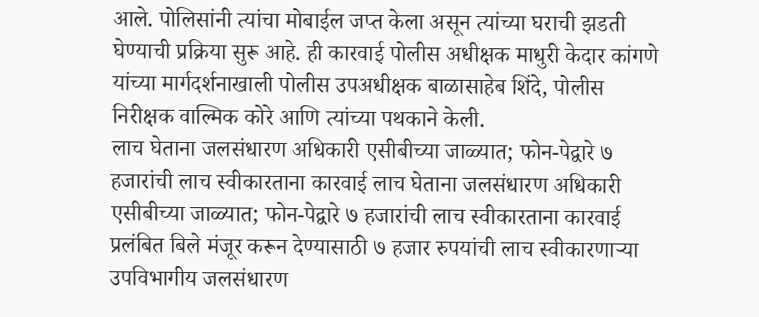आले. पोलिसांनी त्यांचा मोबाईल जप्त केला असून त्यांच्या घराची झडती घेण्याची प्रक्रिया सुरू आहे. ही कारवाई पोलीस अधीक्षक माधुरी केदार कांगणे यांच्या मार्गदर्शनाखाली पोलीस उपअधीक्षक बाळासाहेब शिंदे, पोलीस निरीक्षक वाल्मिक कोरे आणि त्यांच्या पथकाने केली.
लाच घेताना जलसंधारण अधिकारी एसीबीच्या जाळ्यात; फोन-पेद्वारे ७ हजारांची लाच स्वीकारताना कारवाई लाच घेताना जलसंधारण अधिकारी एसीबीच्या जाळ्यात; फोन-पेद्वारे ७ हजारांची लाच स्वीकारताना कारवाई प्रलंबित बिले मंजूर करून देण्यासाठी ७ हजार रुपयांची लाच स्वीकारणाऱ्या उपविभागीय जलसंधारण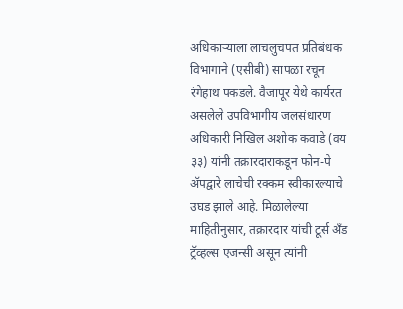अधिकाऱ्याला लाचलुचपत प्रतिबंधक विभागाने (एसीबी) सापळा रचून रंगेहाथ पकडले. वैजापूर येथे कार्यरत असलेले उपविभागीय जलसंधारण अधिकारी निखिल अशोक कवाडे (वय ३३) यांनी तक्रारदाराकडून फोन-पे ॲपद्वारे लाचेची रक्कम स्वीकारल्याचे उघड झाले आहे. मिळालेल्या माहितीनुसार, तक्रारदार यांची टूर्स अँड ट्रॅव्हल्स एजन्सी असून त्यांनी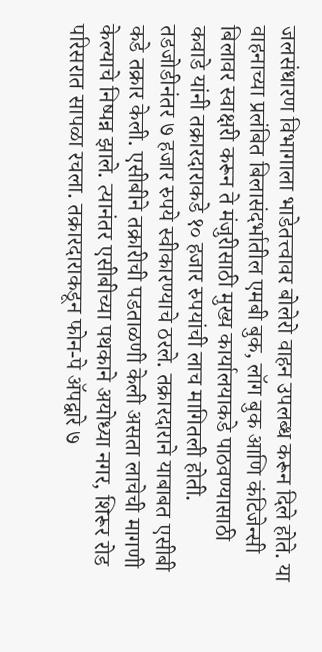जलसंधारण विभागाला भाडेतत्त्वावर बोलेरो वाहन उपलब्ध करून दिले होते. या वाहनाच्या प्रलंबित बिलासंदर्भातील एमबी बुक, लॉग बुक आणि कंटिजेन्सी बिलावर स्वाक्षरी करून ते मंजुरीसाठी मुख्य कार्यालयाकडे पाठवण्यासाठी कवाडे यांनी तक्रारदाराकडे १० हजार रुपयांची लाच मागितली होती. तडजोडीनंतर ७ हजार रुपये स्वीकारण्याचे ठरले. तक्रारदाराने याबाबत एसीबी कडे तक्रार केली. एसीबीने तक्रारीची पडताळणी केली असता लाचेची मागणी केल्याचे निष्पन्न झाले. त्यानंतर एसीबीच्या पथकाने अयोध्या नगर, शिरूर रोड परिसरात सापळा रचला. तक्रारदाराकडून फोन-पे ॲपद्वारे ७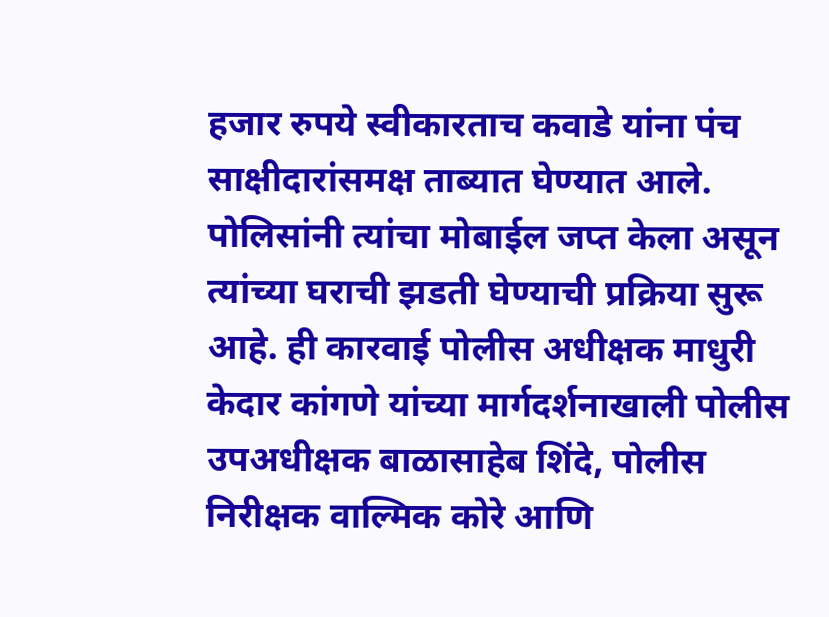हजार रुपये स्वीकारताच कवाडे यांना पंच साक्षीदारांसमक्ष ताब्यात घेण्यात आले. पोलिसांनी त्यांचा मोबाईल जप्त केला असून त्यांच्या घराची झडती घेण्याची प्रक्रिया सुरू आहे. ही कारवाई पोलीस अधीक्षक माधुरी केदार कांगणे यांच्या मार्गदर्शनाखाली पोलीस उपअधीक्षक बाळासाहेब शिंदे, पोलीस निरीक्षक वाल्मिक कोरे आणि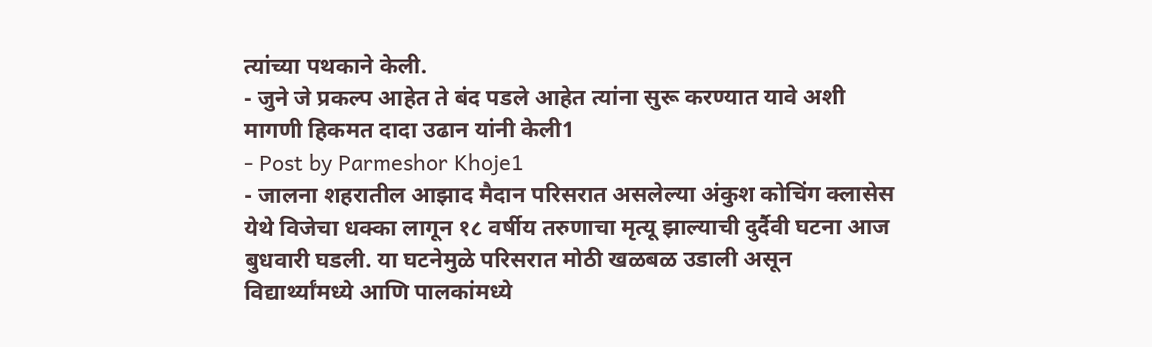त्यांच्या पथकाने केली.
- जुने जे प्रकल्प आहेत ते बंद पडले आहेत त्यांना सुरू करण्यात यावे अशी मागणी हिकमत दादा उढान यांनी केली1
- Post by Parmeshor Khoje1
- जालना शहरातील आझाद मैदान परिसरात असलेल्या अंकुश कोचिंग क्लासेस येथे विजेचा धक्का लागून १८ वर्षीय तरुणाचा मृत्यू झाल्याची दुर्दैवी घटना आज बुधवारी घडली. या घटनेमुळे परिसरात मोठी खळबळ उडाली असून विद्यार्थ्यांमध्ये आणि पालकांमध्ये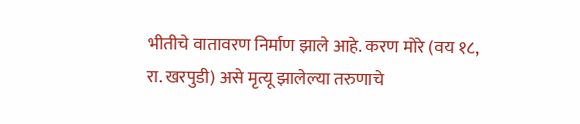भीतीचे वातावरण निर्माण झाले आहे. करण मोरे (वय १८, रा. खरपुडी) असे मृत्यू झालेल्या तरुणाचे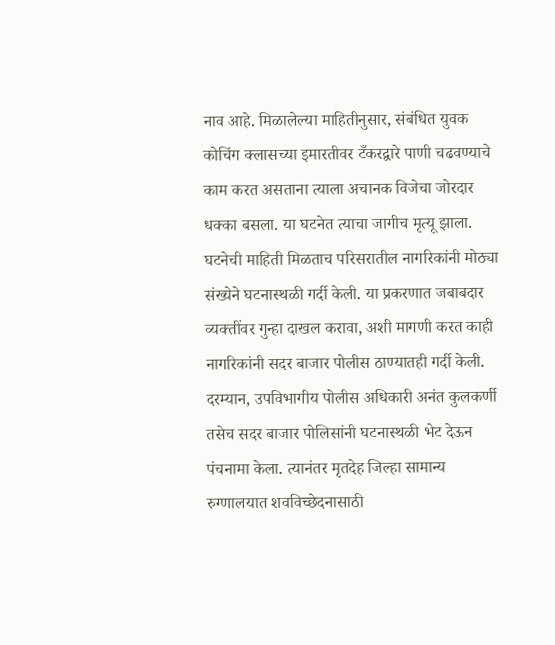नाव आहे. मिळालेल्या माहितीनुसार, संबंधित युवक कोचिंग क्लासच्या इमारतीवर टँकरद्वारे पाणी चढवण्याचे काम करत असताना त्याला अचानक विजेचा जोरदार धक्का बसला. या घटनेत त्याचा जागीच मृत्यू झाला. घटनेची माहिती मिळताच परिसरातील नागरिकांनी मोठ्या संख्येने घटनास्थळी गर्दी केली. या प्रकरणात जबाबदार व्यक्तींवर गुन्हा दाखल करावा, अशी मागणी करत काही नागरिकांनी सदर बाजार पोलीस ठाण्यातही गर्दी केली. दरम्यान, उपविभागीय पोलीस अधिकारी अनंत कुलकर्णी तसेच सदर बाजार पोलिसांनी घटनास्थळी भेट देऊन पंचनामा केला. त्यानंतर मृतदेह जिल्हा सामान्य रुग्णालयात शवविच्छेदनासाठी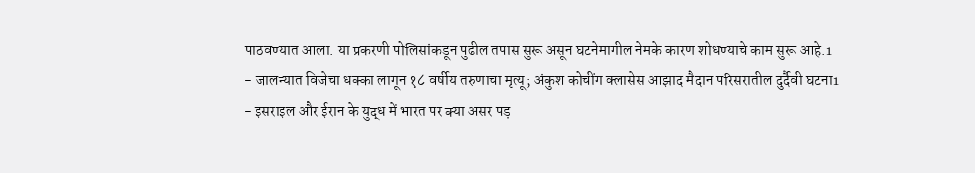पाठवण्यात आला. या प्रकरणी पोलिसांकडून पुढील तपास सुरू असून घटनेमागील नेमके कारण शोधण्याचे काम सुरू आहे.1
- जालन्यात विजेचा धक्का लागून १८ वर्षीय तरुणाचा मृत्यू; अंकुश कोचींग क्लासेस आझाद मैदान परिसरातील दुर्दैवी घटना1
- इसराइल और ईरान के युद्ध में भारत पर क्या असर पड़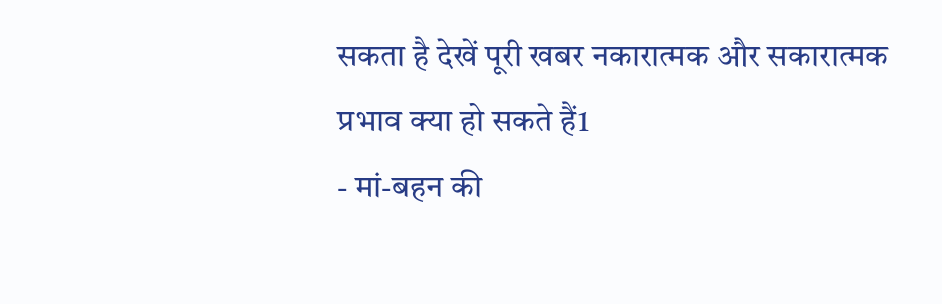सकता है देखें पूरी खबर नकारात्मक और सकारात्मक प्रभाव क्या हो सकते हैं1
- मां-बहन की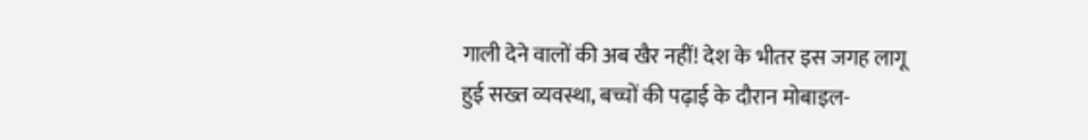गाली देने वालों की अब खैर नहीं! देश के भीतर इस जगह लागू हुई सख्त व्यवस्था, बच्चों की पढ़ाई के दौरान मोबाइल-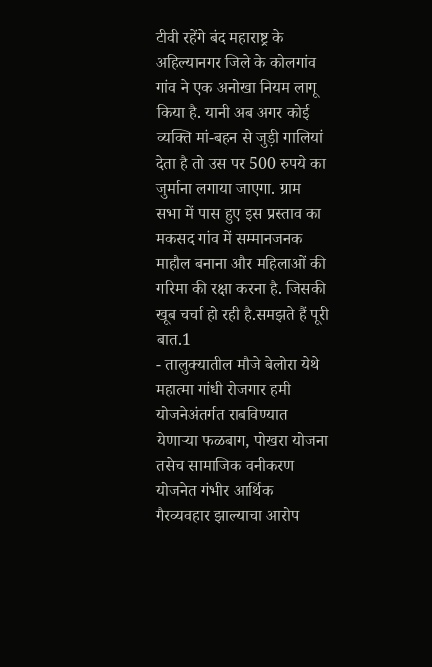टीवी रहेंगे बंद महाराष्ट्र के अहिल्यानगर जिले के कोलगांव गांव ने एक अनोखा नियम लागू किया है. यानी अब अगर कोई व्यक्ति मां-बहन से जुड़ी गालियां देता है तो उस पर 500 रुपये का जुर्माना लगाया जाएगा. ग्राम सभा में पास हुए इस प्रस्ताव का मकसद गांव में सम्मानजनक माहौल बनाना और महिलाओं की गरिमा की रक्षा करना है. जिसकी खूब चर्चा हो रही है.समझते हैं पूरी बात.1
- तालुक्यातील मौजे बेलोरा येथे महात्मा गांधी रोजगार हमी योजनेअंतर्गत राबविण्यात येणाऱ्या फळबाग, पोखरा योजना तसेच सामाजिक वनीकरण योजनेत गंभीर आर्थिक गैरव्यवहार झाल्याचा आरोप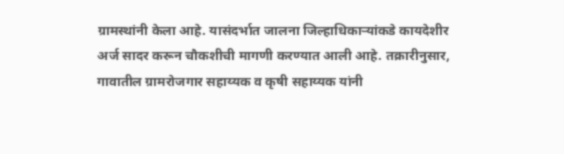ग्रामस्थांनी केला आहे. यासंदर्भात जालना जिल्हाधिकाऱ्यांकडे कायदेशीर अर्ज सादर करून चौकशीची मागणी करण्यात आली आहे. तक्रारीनुसार, गावातील ग्रामरोजगार सहाय्यक व कृषी सहाय्यक यांनी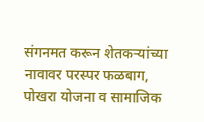संगनमत करून शेतकऱ्यांच्या नावावर परस्पर फळबाग, पोखरा योजना व सामाजिक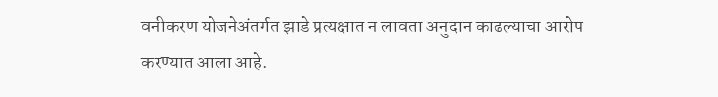वनीकरण योजनेअंतर्गत झाडे प्रत्यक्षात न लावता अनुदान काढल्याचा आरोप करण्यात आला आहे.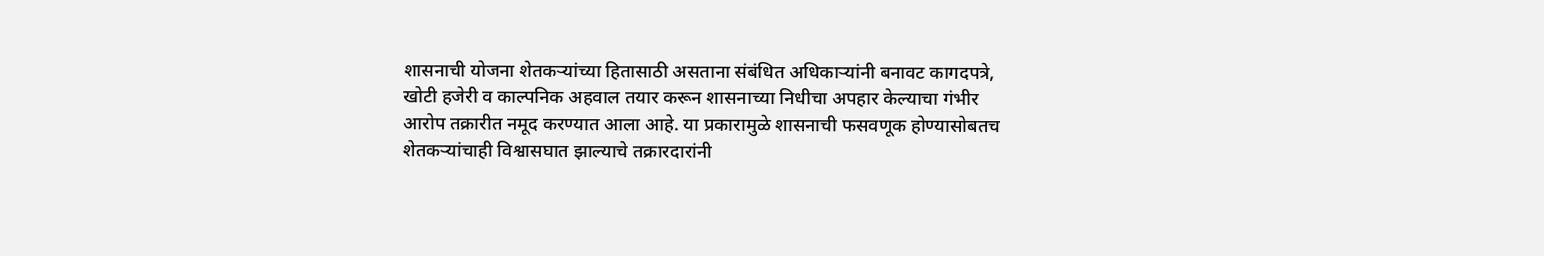शासनाची योजना शेतकऱ्यांच्या हितासाठी असताना संबंधित अधिकाऱ्यांनी बनावट कागदपत्रे, खोटी हजेरी व काल्पनिक अहवाल तयार करून शासनाच्या निधीचा अपहार केल्याचा गंभीर आरोप तक्रारीत नमूद करण्यात आला आहे. या प्रकारामुळे शासनाची फसवणूक होण्यासोबतच शेतकऱ्यांचाही विश्वासघात झाल्याचे तक्रारदारांनी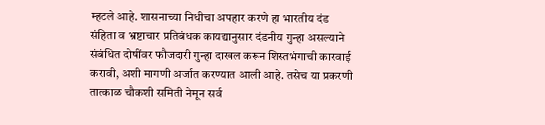म्हटले आहे. शासनाच्या निधीचा अपहार करणे हा भारतीय दंड संहिता व भ्रष्टाचार प्रतिबंधक कायद्यानुसार दंडनीय गुन्हा असल्याने संबंधित दोषींवर फौजदारी गुन्हा दाखल करून शिस्तभंगाची कारवाई करावी, अशी मागणी अर्जात करण्यात आली आहे. तसेच या प्रकरणी तात्काळ चौकशी समिती नेमून सर्व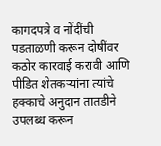कागदपत्रे व नोंदींची पडताळणी करून दोषींवर कठोर कारवाई करावी आणि पीडित शेतकऱ्यांना त्यांचे हक्काचे अनुदान तातडीने उपलब्ध करून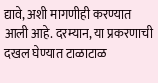द्यावे, अशी मागणीही करण्यात आली आहे. दरम्यान, या प्रकरणाची दखल घेण्यात टाळाटाळ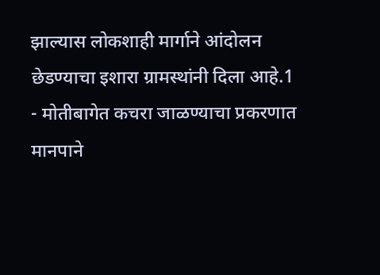झाल्यास लोकशाही मार्गाने आंदोलन छेडण्याचा इशारा ग्रामस्थांनी दिला आहे.1
- मोतीबागेत कचरा जाळण्याचा प्रकरणात मानपाने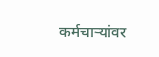कर्मचाऱ्यांवर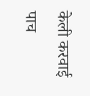केली करवाई पाच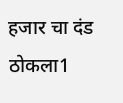हजार चा दंड ठोकला1